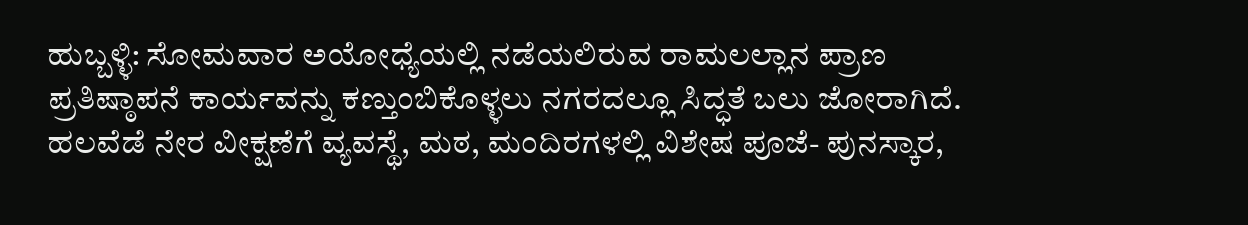ಹುಬ್ಬಳ್ಳಿ: ಸೋಮವಾರ ಅಯೋಧ್ಯೆಯಲ್ಲಿ ನಡೆಯಲಿರುವ ರಾಮಲಲ್ಲಾನ ಪ್ರಾಣ ಪ್ರತಿಷ್ಠಾಪನೆ ಕಾರ್ಯವನ್ನು ಕಣ್ತುಂಬಿಕೊಳ್ಳಲು ನಗರದಲ್ಲೂ ಸಿದ್ಧತೆ ಬಲು ಜೋರಾಗಿದೆ. ಹಲವೆಡೆ ನೇರ ವೀಕ್ಷಣೆಗೆ ವ್ಯವಸ್ಥೆ, ಮಠ, ಮಂದಿರಗಳಲ್ಲಿ ವಿಶೇಷ ಪೂಜೆ- ಪುನಸ್ಕಾರ,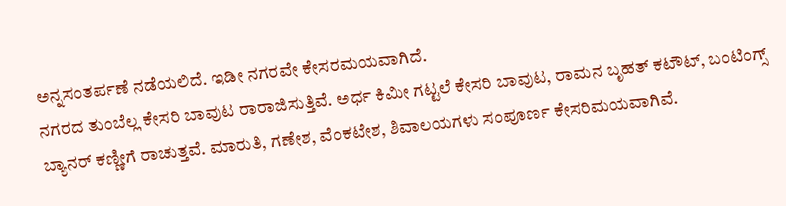ಅನ್ನಸಂತರ್ಪಣೆ ನಡೆಯಲಿದೆ. ಇಡೀ ನಗರವೇ ಕೇಸರಮಯವಾಗಿದೆ.
ನಗರದ ತುಂಬೆಲ್ಲ ಕೇಸರಿ ಬಾವುಟ ರಾರಾಜಿಸುತ್ತಿವೆ. ಅರ್ಧ ಕಿಮೀ ಗಟ್ಟಲೆ ಕೇಸರಿ ಬಾವುಟ, ರಾಮನ ಬೃಹತ್ ಕಟೌಟ್, ಬಂಟಿಂಗ್ಸ್ ಬ್ಯಾನರ್ ಕಣ್ಣೀಗೆ ರಾಚುತ್ತವೆ. ಮಾರುತಿ, ಗಣೇಶ, ವೆಂಕಟೇಶ, ಶಿವಾಲಯಗಳು ಸಂಪೂರ್ಣ ಕೇಸರಿಮಯವಾಗಿವೆ.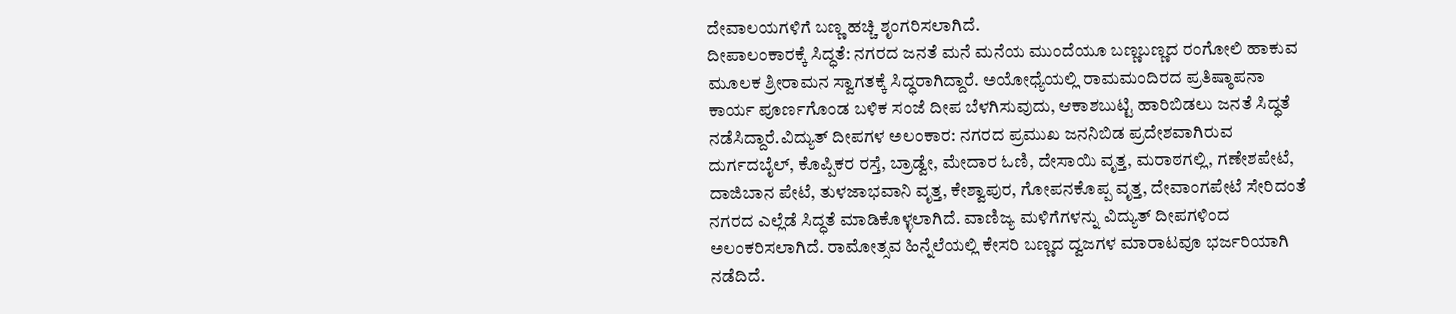ದೇವಾಲಯಗಳಿಗೆ ಬಣ್ಣ ಹಚ್ಚಿ ಶೃಂಗರಿಸಲಾಗಿದೆ.
ದೀಪಾಲಂಕಾರಕ್ಕೆ ಸಿದ್ಧತೆ: ನಗರದ ಜನತೆ ಮನೆ ಮನೆಯ ಮುಂದೆಯೂ ಬಣ್ಣಬಣ್ಣದ ರಂಗೋಲಿ ಹಾಕುವ ಮೂಲಕ ಶ್ರೀರಾಮನ ಸ್ವಾಗತಕ್ಕೆ ಸಿದ್ಧರಾಗಿದ್ದಾರೆ. ಅಯೋಧ್ಯೆಯಲ್ಲಿ ರಾಮಮಂದಿರದ ಪ್ರತಿಷ್ಠಾಪನಾ ಕಾರ್ಯ ಪೂರ್ಣಗೊಂಡ ಬಳಿಕ ಸಂಜೆ ದೀಪ ಬೆಳಗಿಸುವುದು, ಆಕಾಶಬುಟ್ಟಿ ಹಾರಿಬಿಡಲು ಜನತೆ ಸಿದ್ಧತೆ ನಡೆಸಿದ್ದಾರೆ.ವಿದ್ಯುತ್ ದೀಪಗಳ ಅಲಂಕಾರ: ನಗರದ ಪ್ರಮುಖ ಜನನಿಬಿಡ ಪ್ರದೇಶವಾಗಿರುವ ದುರ್ಗದಬೈಲ್, ಕೊಪ್ಪಿಕರ ರಸ್ತೆ, ಬ್ರಾಡ್ವೇ, ಮೇದಾರ ಓಣಿ, ದೇಸಾಯಿ ವೃತ್ತ, ಮರಾಠಗಲ್ಲಿ, ಗಣೇಶಪೇಟೆ, ದಾಜಿಬಾನ ಪೇಟೆ, ತುಳಜಾಭವಾನಿ ವೃತ್ತ, ಕೇಶ್ವಾಪುರ, ಗೋಪನಕೊಪ್ಪ ವೃತ್ತ, ದೇವಾಂಗಪೇಟೆ ಸೇರಿದಂತೆ ನಗರದ ಎಲ್ಲೆಡೆ ಸಿದ್ಧತೆ ಮಾಡಿಕೊಳ್ಳಲಾಗಿದೆ. ವಾಣಿಜ್ಯ ಮಳಿಗೆಗಳನ್ನು ವಿದ್ಯುತ್ ದೀಪಗಳಿಂದ ಅಲಂಕರಿಸಲಾಗಿದೆ. ರಾಮೋತ್ಸವ ಹಿನ್ನೆಲೆಯಲ್ಲಿ ಕೇಸರಿ ಬಣ್ಣದ ದ್ವಜಗಳ ಮಾರಾಟವೂ ಭರ್ಜರಿಯಾಗಿ ನಡೆದಿದೆ.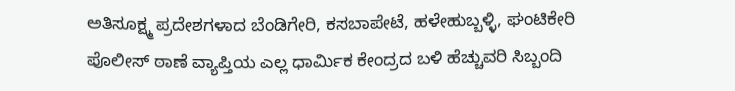ಅತಿಸೂಕ್ಷ್ಮ ಪ್ರದೇಶಗಳಾದ ಬೆಂಡಿಗೇರಿ, ಕಸಬಾಪೇಟೆ, ಹಳೇಹುಬ್ಬಳ್ಳಿ, ಘಂಟಿಕೇರಿ ಪೊಲೀಸ್ ಠಾಣೆ ವ್ಯಾಪ್ತಿಯ ಎಲ್ಲ ಧಾರ್ಮಿಕ ಕೇಂದ್ರದ ಬಳಿ ಹೆಚ್ಚುವರಿ ಸಿಬ್ಬಂದಿ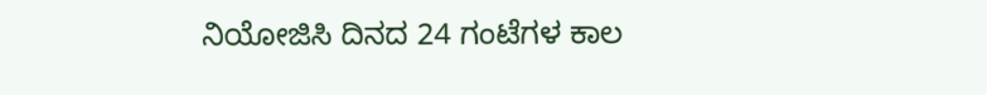ನಿಯೋಜಿಸಿ ದಿನದ 24 ಗಂಟೆಗಳ ಕಾಲ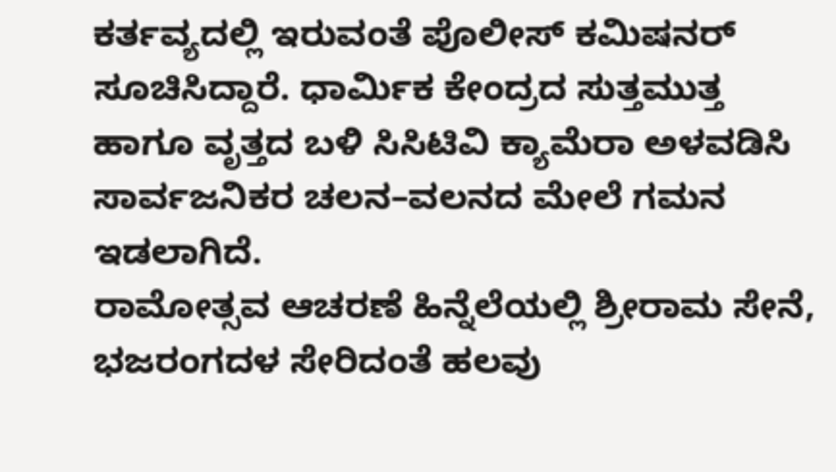ಕರ್ತವ್ಯದಲ್ಲಿ ಇರುವಂತೆ ಪೊಲೀಸ್ ಕಮಿಷನರ್ ಸೂಚಿಸಿದ್ದಾರೆ. ಧಾರ್ಮಿಕ ಕೇಂದ್ರದ ಸುತ್ತಮುತ್ತ ಹಾಗೂ ವೃತ್ತದ ಬಳಿ ಸಿಸಿಟಿವಿ ಕ್ಯಾಮೆರಾ ಅಳವಡಿಸಿ ಸಾರ್ವಜನಿಕರ ಚಲನ–ವಲನದ ಮೇಲೆ ಗಮನ ಇಡಲಾಗಿದೆ.
ರಾಮೋತ್ಸವ ಆಚರಣೆ ಹಿನ್ನೆಲೆಯಲ್ಲಿ ಶ್ರೀರಾಮ ಸೇನೆ, ಭಜರಂಗದಳ ಸೇರಿದಂತೆ ಹಲವು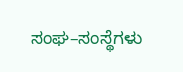ಸಂಘ–ಸಂಸ್ಥೆಗಳು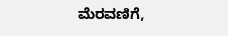ಮೆರವಣಿಗೆ,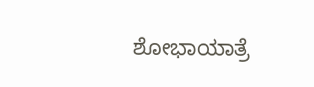ಶೋಭಾಯಾತ್ರೆ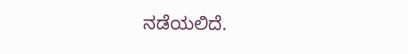ನಡೆಯಲಿದೆ.